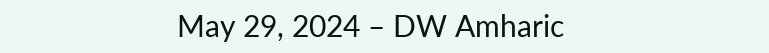May 29, 2024 – DW Amharic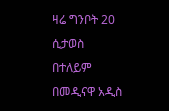ዛሬ ግንቦት 20 ሲታወስ በተለይም በመዲናዋ አዲስ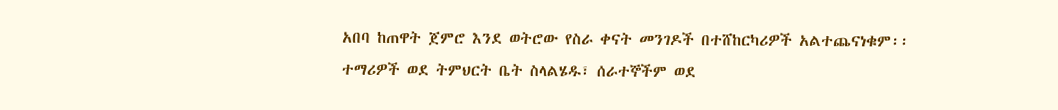አበባ ከጠዋት ጀምሮ እንደ ወትሮው የስራ ቀናት መንገዶች በተሸከርካሪዎች አልተጨናነቁም፡፡ ተማሪዎች ወደ ትምህርት ቤት ስላልሄዱ፣ ሰራተኞችም ወደ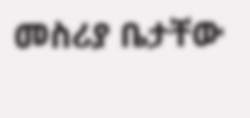መስሪያ ቤታቸው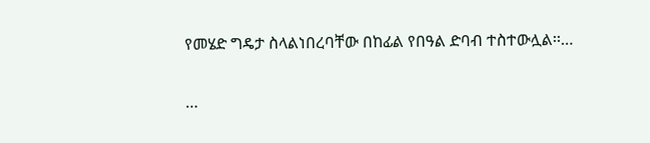የመሄድ ግዴታ ስላልነበረባቸው በከፊል የበዓል ድባብ ተስተውሏል፡፡…

…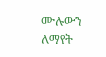ሙሉውን ለማየት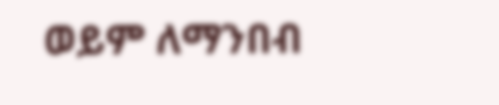ወይም ለማንበብ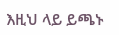እዚህ ላይ ይጫኑ